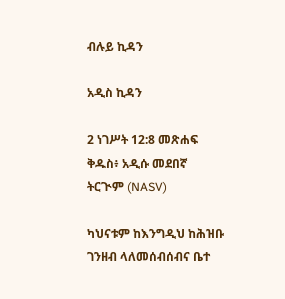ብሉይ ኪዳን

አዲስ ኪዳን

2 ነገሥት 12:8 መጽሐፍ ቅዱስ፥ አዲሱ መደበኛ ትርጒም (NASV)

ካህናቱም ከእንግዲህ ከሕዝቡ ገንዘብ ላለመሰብሰብና ቤተ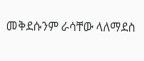መቅደሱንም ራሳቸው ላለማደስ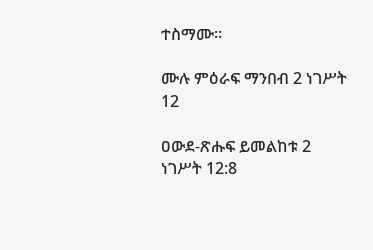ተስማሙ።

ሙሉ ምዕራፍ ማንበብ 2 ነገሥት 12

ዐውደ-ጽሑፍ ይመልከቱ 2 ነገሥት 12:8